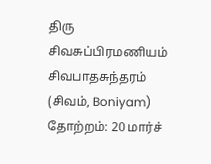திரு சிவசுப்பிரமணியம் சிவபாதசுந்தரம் (சிவம், Boniyam)
தோற்றம்: 20 மார்ச்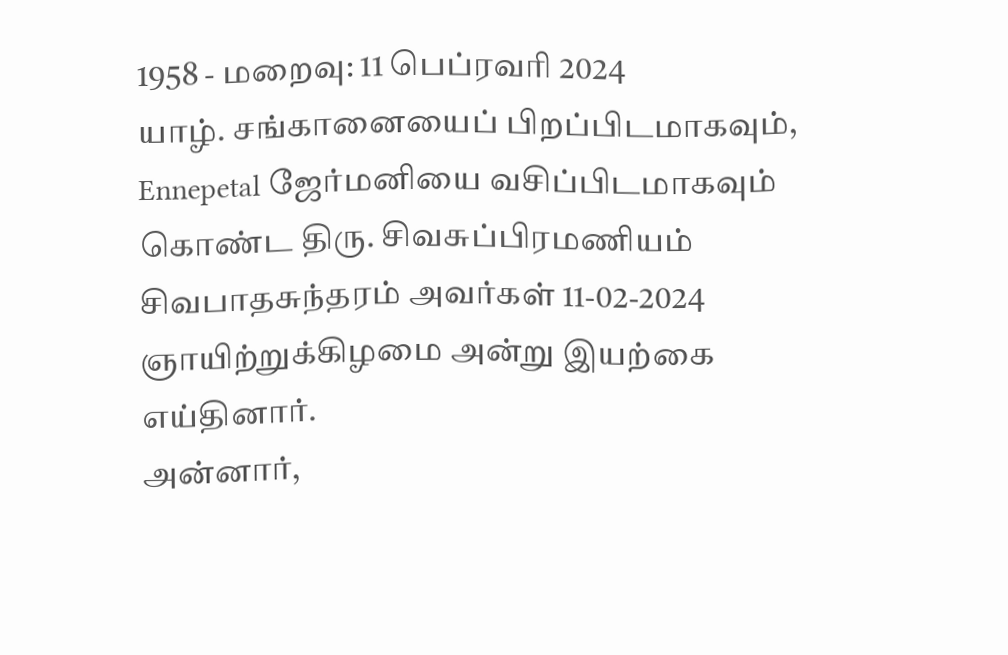1958 - மறைவு: 11 பெப்ரவரி 2024
யாழ். சங்கானையைப் பிறப்பிடமாகவும், Ennepetal ஜேர்மனியை வசிப்பிடமாகவும் கொண்ட திரு. சிவசுப்பிரமணியம் சிவபாதசுந்தரம் அவர்கள் 11-02-2024 ஞாயிற்றுக்கிழமை அன்று இயற்கை எய்தினார்.
அன்னார்,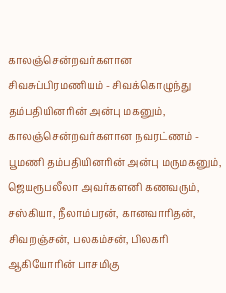காலஞ்சென்றவர்களான சிவசுப்பிரமணியம் - சிவக்கொழுந்து தம்பதியினரின் அன்பு மகனும்,
காலஞ்சென்றவர்களான நவரட்ணம் - பூமணி தம்பதியினரின் அன்பு மருமகனும்,
ஜெயரூபலீலா அவர்களனி கணவரும்,
சஸ்கியா, நீலாம்பரன், கானவாரிதன், சிவறஞ்சன், பலகம்சன், பிலகரி ஆகியோரின் பாசமிகு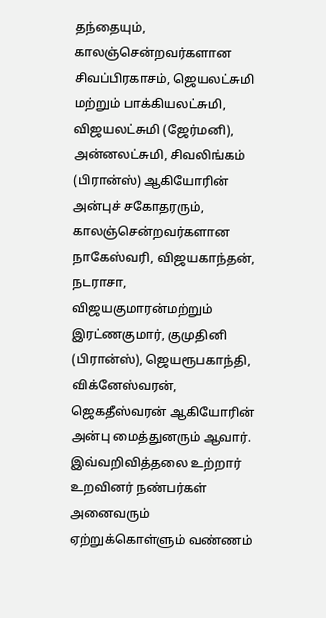தந்தையும்,
காலஞ்சென்றவர்களான சிவப்பிரகாசம், ஜெயலட்சுமி மற்றும் பாக்கியலட்சுமி, விஜயலட்சுமி (ஜேர்மனி), அன்னலட்சுமி, சிவலிங்கம் (பிரான்ஸ்) ஆகியோரின் அன்புச் சகோதரரும்,
காலஞ்சென்றவர்களான நாகேஸ்வரி, விஜயகாந்தன், நடராசா, விஜயகுமாரன்மற்றும் இரட்ணகுமார், குமுதினி (பிரான்ஸ்), ஜெயரூபகாந்தி, விக்னேஸ்வரன், ஜெகதீஸ்வரன் ஆகியோரின் அன்பு மைத்துனரும் ஆவார்.
இவ்வறிவித்தலை உற்றார் உறவினர் நண்பர்கள் அனைவரும் ஏற்றுக்கொள்ளும் வண்ணம்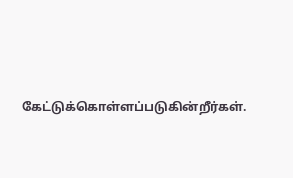கேட்டுக்கொள்ளப்படுகின்றீர்கள்.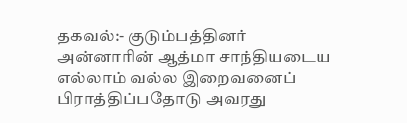தகவல்:- குடும்பத்தினர்
அன்னாரின் ஆத்மா சாந்தியடைய எல்லாம் வல்ல இறைவனைப் பிராத்திப்பதோடு அவரது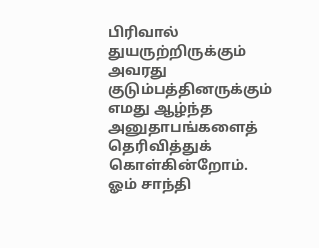பிரிவால் துயருற்றிருக்கும் அவரது குடும்பத்தினருக்கும் எமது ஆழ்ந்த அனுதாபங்களைத் தெரிவித்துக் கொள்கின்றோம்.
ஓம் சாந்தி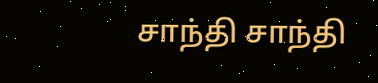சாந்தி சாந்தி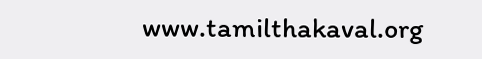www.tamilthakaval.org